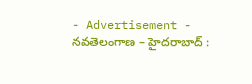- Advertisement -
నవతెలంగాణ – హైదరాబాద్ :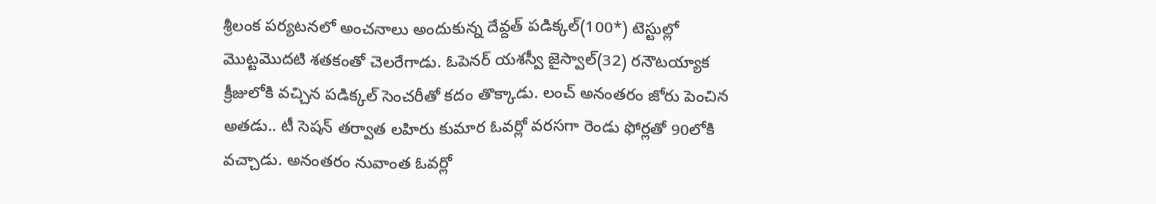శ్రీలంక పర్యటనలో అంచనాలు అందుకున్న దేవ్దత్ పడిక్కల్(100*) టెస్టుల్లో మొట్టమొదటి శతకంతో చెలరేగాడు. ఓపెనర్ యశస్వీ జైస్వాల్(32) రనౌటయ్యాక క్రీజులోకి వచ్చిన పడిక్కల్ సెంచరీతో కదం తొక్కాడు. లంచ్ అనంతరం జోరు పెంచిన అతడు.. టీ సెషన్ తర్వాత లహిరు కుమార ఓవర్లో వరసగా రెండు ఫోర్లతో 90లోకి వచ్చాడు. అనంతరం నువాంత ఓవర్లో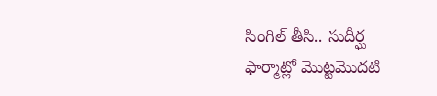సింగిల్ తీసి.. సుదీర్ఘ ఫార్మాట్లో మొట్టమొదటి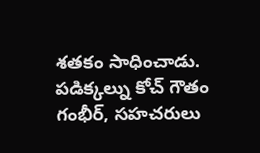శతకం సాధించాడు. పడిక్కల్ను కోచ్ గౌతం గంభీర్, సహచరులు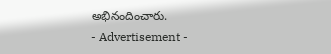అభినందించారు.
- Advertisement -